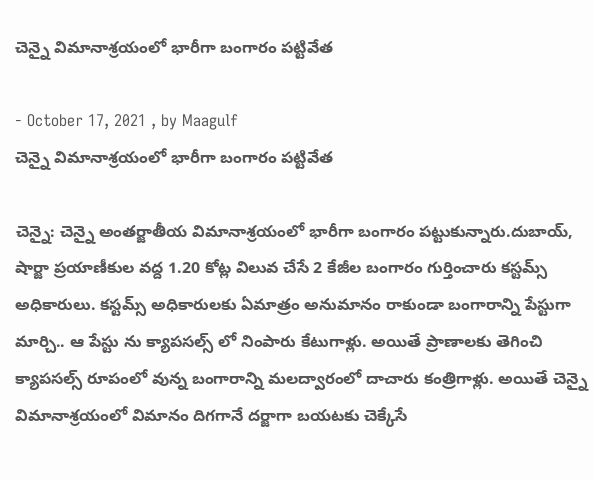చెన్నై విమానాశ్రయంలో భారీగా బంగారం పట్టివేత

- October 17, 2021 , by Maagulf
చెన్నై విమానాశ్రయంలో భారీగా బంగారం పట్టివేత

చెన్నై: చెన్నై అంతర్జాతీయ విమానాశ్రయంలో భారీగా బంగారం పట్టుకున్నారు.దుబాయ్, షార్జా ప్రయాణీకుల వద్ద 1.20 కోట్ల విలువ చేసే 2 కేజీల బంగారం గుర్తించారు కస్టమ్స్ అధికారులు. కస్టమ్స్ అధికారులకు ఏమాత్రం అనుమానం రాకుండా బంగారాన్ని పేస్టుగా మార్చి.. ఆ పేస్టు ను క్యాపసల్స్ లో నింపారు కేటుగాళ్లు. అయితే ప్రాణాలకు తెగించి క్యాపసల్స్ రూపంలో వున్న బంగారాన్ని మలద్వారంలో దాచారు కంత్రిగాళ్లు. అయితే చెన్నై విమానాశ్రయంలో విమానం దిగగానే దర్జాగా బయటకు చెక్కేసే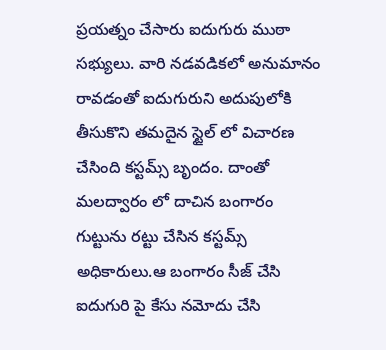ప్రయత్నం చేసారు ఐదుగురు ముఠా సభ్యులు. వారి నడవడికలో అనుమానం రావడంతో ఐదుగురుని అదుపులోకి తీసుకొని తమదైన స్టైల్ లో విచారణ చేసింది కస్టమ్స్ బృందం. దాంతో మలద్వారం లో దాచిన‌ బంగారం గుట్టును రట్టు చేసిన‌ కస్టమ్స్ అధికారులు.ఆ బంగారం సీజ్ చేసి ఐదుగురి పై కేసు నమోదు చేసి‌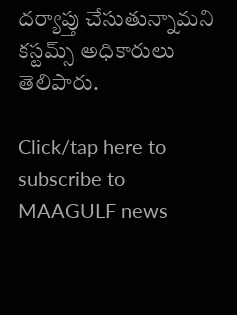దర్యాప్తు చేసుతున్నామని కస్టమ్స్ అధికారులు తెలిపారు.

Click/tap here to subscribe to MAAGULF news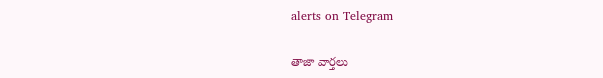alerts on Telegram

తాజా వార్తలు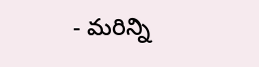- మరిన్ని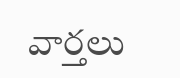వార్తలు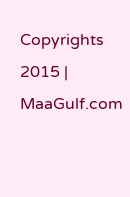Copyrights 2015 | MaaGulf.com